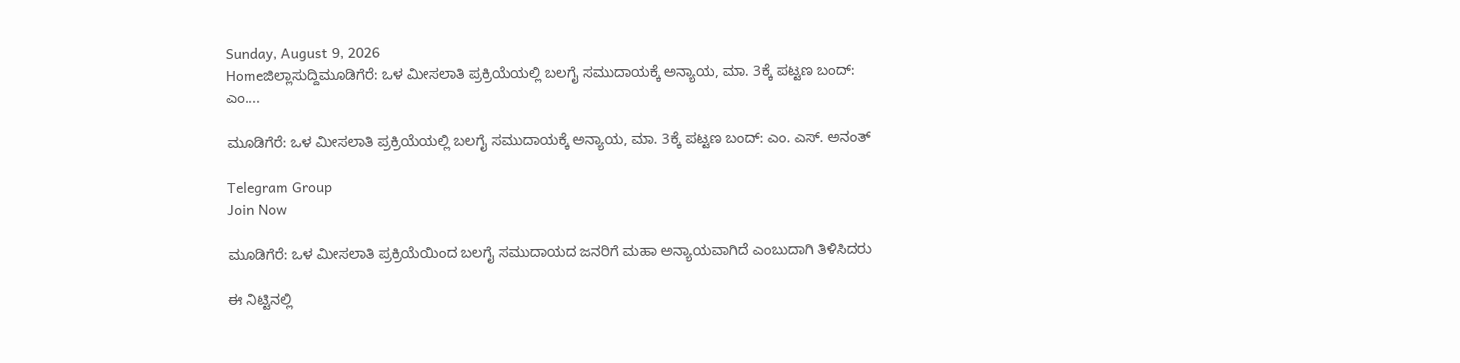Sunday, August 9, 2026
Homeಜಿಲ್ಲಾಸುದ್ದಿಮೂಡಿಗೆರೆ: ಒಳ ಮೀಸಲಾತಿ ಪ್ರಕ್ರಿಯೆಯಲ್ಲಿ ಬಲಗೈ ಸಮುದಾಯಕ್ಕೆ ಅನ್ಯಾಯ, ಮಾ. 3ಕ್ಕೆ ಪಟ್ಟಣ ಬಂದ್: ಎಂ....

ಮೂಡಿಗೆರೆ: ಒಳ ಮೀಸಲಾತಿ ಪ್ರಕ್ರಿಯೆಯಲ್ಲಿ ಬಲಗೈ ಸಮುದಾಯಕ್ಕೆ ಅನ್ಯಾಯ, ಮಾ. 3ಕ್ಕೆ ಪಟ್ಟಣ ಬಂದ್: ಎಂ. ಎಸ್. ಅನಂತ್

Telegram Group
Join Now

ಮೂಡಿಗೆರೆ: ಒಳ ಮೀಸಲಾತಿ ಪ್ರಕ್ರಿಯೆಯಿಂದ ಬಲಗೈ ಸಮುದಾಯದ ಜನರಿಗೆ ಮಹಾ ಅನ್ಯಾಯವಾಗಿದೆ ಎಂಬುದಾಗಿ ತಿಳಿಸಿದರು

ಈ ನಿಟ್ಟಿನಲ್ಲಿ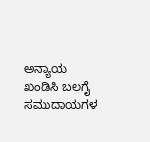ಅನ್ಯಾಯ ಖಂಡಿಸಿ ಬಲಗೈ ಸಮುದಾಯಗಳ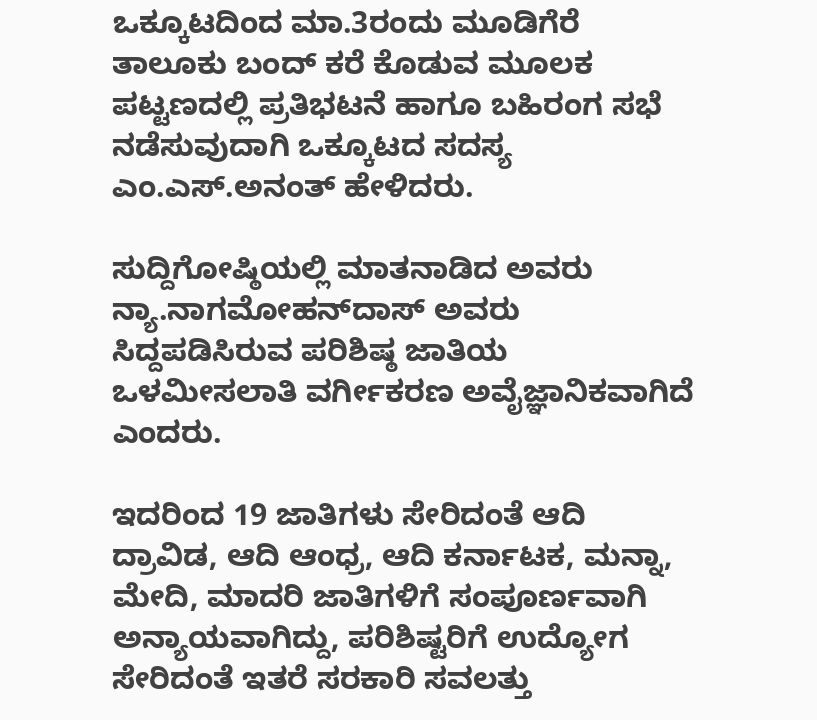ಒಕ್ಕೂಟದಿಂದ ಮಾ.3ರಂದು ಮೂಡಿಗೆರೆ ತಾಲೂಕು ಬಂದ್ ಕರೆ ಕೊಡುವ ಮೂಲಕ ಪಟ್ಟಣದಲ್ಲಿ ಪ್ರತಿಭಟನೆ ಹಾಗೂ ಬಹಿರಂಗ ಸಭೆ ನಡೆಸುವುದಾಗಿ ಒಕ್ಕೂಟದ ಸದಸ್ಯ ಎಂ.ಎಸ್.ಅನಂತ್ ಹೇಳಿದರು.

ಸುದ್ದಿಗೋಷ್ಠಿಯಲ್ಲಿ ಮಾತನಾಡಿದ ಅವರು ನ್ಯಾ.ನಾಗಮೋಹನ್‌ದಾಸ್ ಅವರು ಸಿದ್ದಪಡಿಸಿರುವ ಪರಿಶಿಷ್ಠ ಜಾತಿಯ ಒಳಮೀಸಲಾತಿ ವರ್ಗೀಕರಣ ಅವೈಜ್ಞಾನಿಕವಾಗಿದೆ ಎಂದರು.

ಇದರಿಂದ 19 ಜಾತಿಗಳು ಸೇರಿದಂತೆ ಆದಿ ದ್ರಾವಿಡ, ಆದಿ ಆಂಧ್ರ, ಆದಿ ಕರ್ನಾಟಕ, ಮನ್ನಾ, ಮೇದಿ, ಮಾದರಿ ಜಾತಿಗಳಿಗೆ ಸಂಪೂರ್ಣವಾಗಿ ಅನ್ಯಾಯವಾಗಿದ್ದು, ಪರಿಶಿಷ್ಟರಿಗೆ ಉದ್ಯೋಗ ಸೇರಿದಂತೆ ಇತರೆ ಸರಕಾರಿ ಸವಲತ್ತು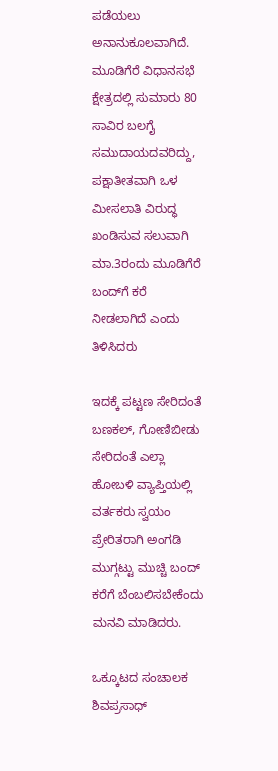ಪಡೆಯಲು ಅನಾನುಕೂಲವಾಗಿದೆ. ಮೂಡಿಗೆರೆ ವಿಧಾನಸಭೆ ಕ್ಷೇತ್ರದಲ್ಲಿ ಸುಮಾರು 80 ಸಾವಿರ ಬಲಗೈ ಸಮುದಾಯದವರಿದ್ದು, ಪಕ್ಷಾತೀತವಾಗಿ ಒಳ ಮೀಸಲಾತಿ ವಿರುದ್ಧ ಖಂಡಿಸುವ ಸಲುವಾಗಿ ಮಾ.3ರಂದು ಮೂಡಿಗೆರೆ ಬಂದ್‌ಗೆ ಕರೆ ನೀಡಲಾಗಿದೆ ಎಂದು ತಿಳಿಸಿದರು

ಇದಕ್ಕೆ ಪಟ್ಟಣ ಸೇರಿದಂತೆ ಬಣಕಲ್, ಗೋಣಿಬೀಡು ಸೇರಿದಂತೆ ಎಲ್ಲಾ ಹೋಬಳಿ ವ್ಯಾಪ್ತಿಯಲ್ಲಿ ವರ್ತಕರು ಸ್ವಯಂ ಪ್ರೇರಿತರಾಗಿ ಅಂಗಡಿ ಮುಗ್ಗಟ್ಟು ಮುಚ್ಚಿ ಬಂದ್ ಕರೆಗೆ ಬೆಂಬಲಿಸಬೇಕೆಂದು ಮನವಿ ಮಾಡಿದರು.

ಒಕ್ಕೂಟದ ಸಂಚಾಲಕ ಶಿವಪ್ರಸಾಧ್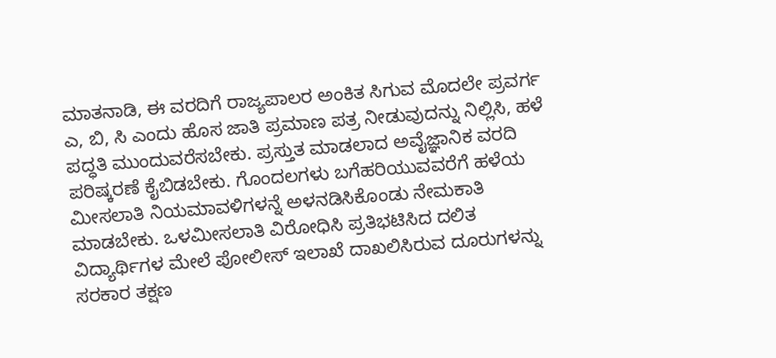ಮಾತನಾಡಿ, ಈ ವರದಿಗೆ ರಾಜ್ಯಪಾಲರ ಅಂಕಿತ ಸಿಗುವ ಮೊದಲೇ ಪ್ರವರ್ಗ ಎ, ಬಿ, ಸಿ ಎಂದು ಹೊಸ ಜಾತಿ ಪ್ರಮಾಣ ಪತ್ರ ನೀಡುವುದನ್ನು ನಿಲ್ಲಿಸಿ, ಹಳೆ ಪದ್ಧತಿ ಮುಂದುವರೆಸಬೇಕು. ಪ್ರಸ್ತುತ ಮಾಡಲಾದ ಅವೈಜ್ಞಾನಿಕ ವರದಿ ಪರಿಷ್ಕರಣೆ ಕೈಬಿಡಬೇಕು. ಗೊಂದಲಗಳು ಬಗೆಹರಿಯುವವರೆಗೆ ಹಳೆಯ ಮೀಸಲಾತಿ ನಿಯಮಾವಳಿಗಳನ್ನೆ ಅಳನಡಿಸಿಕೊಂಡು ನೇಮಕಾತಿ ಮಾಡಬೇಕು. ಒಳಮೀಸಲಾತಿ ವಿರೋಧಿಸಿ ಪ್ರತಿಭಟಿಸಿದ ದಲಿತ ವಿದ್ಯಾರ್ಥಿಗಳ ಮೇಲೆ ಪೋಲೀಸ್ ಇಲಾಖೆ ದಾಖಲಿಸಿರುವ ದೂರುಗಳನ್ನು ಸರಕಾರ ತಕ್ಷಣ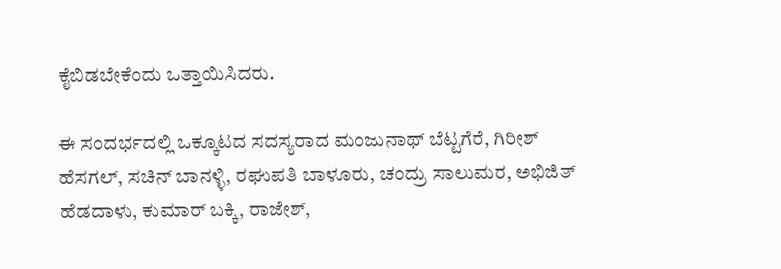ಕೈಬಿಡಬೇಕೆಂದು ಒತ್ತಾಯಿಸಿದರು.

ಈ ಸಂದರ್ಭದಲ್ಲಿ ಒಕ್ಕೂಟದ ಸದಸ್ಯರಾದ ಮಂಜುನಾಥ್ ಬೆಟ್ಟಗೆರೆ, ಗಿರೀಶ್ ಹೆಸಗಲ್, ಸಚಿನ್ ಬಾನಳ್ಳಿ, ರಘುಪತಿ ಬಾಳೂರು, ಚಂದ್ರು ಸಾಲುಮರ, ಅಭಿಜಿತ್ ಹೆಡದಾಳು, ಕುಮಾರ್ ಬಕ್ಕಿ, ರಾಜೇಶ್,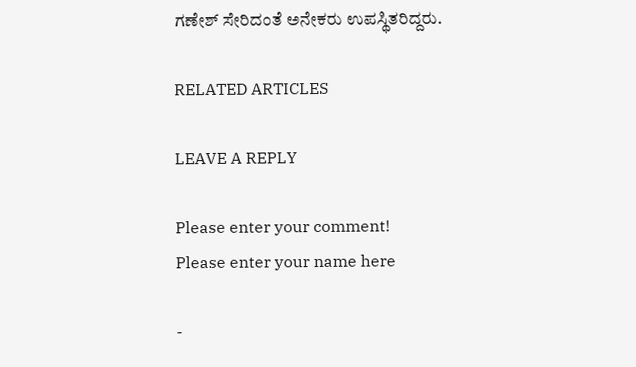ಗಣೇಶ್ ಸೇರಿದಂತೆ ಅನೇಕರು ಉಪಸ್ಥಿತರಿದ್ದರು.

RELATED ARTICLES

LEAVE A REPLY

Please enter your comment!
Please enter your name here

-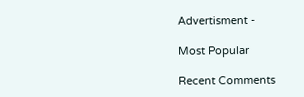Advertisment -

Most Popular

Recent Comments